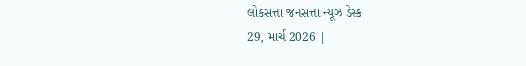લોકસત્તા જનસત્તા ન્યૂઝ ડેસ્ક
29, માર્ચ 2026 |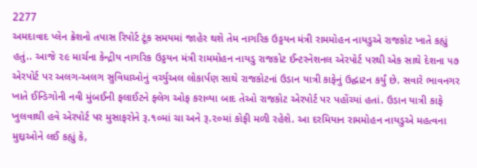2277
અમદાવાદ પ્લેન ક્રેશનો તપાસ રિપોર્ટ ટૂંક સમયમાં જાહેર થશે તેમ નાગરિક ઉડ્ડયન મંત્રી રામમોહન નાયડુએ રાજકોટ ખાતે કહ્યું હતું.. આજે ૨૯ માર્ચના કેન્દ્રીય નાગરિક ઉડ્ડયન મંત્રી રામમોહન નાયડુ રાજકોટ ઈન્ટરનેશનલ એરપોર્ટ પરથી એક સાથે દેશના ૫૭ એરપોર્ટ પર અલગ-અલગ સુવિધાઓનું વર્ચ્યુઅલ લોકાર્પણ સાથે રાજકોટનાં ઉડાન યાત્રી કાફેનું ઉદ્ઘાટન કર્યું છે. સવારે ભાવનગર ખાતે ઈન્ડિગોની નવી મુંબઈની ફલાઈટને ફ્લેગ ઓફ કરાવ્યા બાદ તેઓ રાજકોટ એરપોર્ટ પર પહોંચ્યાં હતાં. ઉડાન યાત્રી કાફે ખુલવાથી હવે એરપોર્ટ પર મુસાફરોને રૂ.૧૦માં ચા અને રૂ.૨૦માં કોફી મળી રહેશે. આ દરમિયાન રામમોહન નાયડુએ મહત્વના મુદ્દાઓને લઈ કહ્યું કે,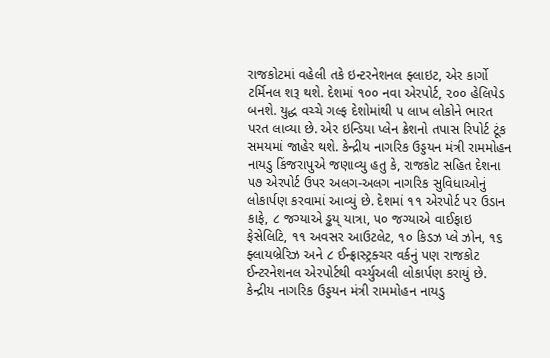રાજકોટમાં વહેલી તકે ઇન્ટરનેશનલ ફ્લાઇટ, એર કાર્ગો ટર્મિનલ શરૂ થશે. દેશમાં ૧૦૦ નવા એરપોર્ટ, ૨૦૦ હેલિપેડ બનશે. યુદ્ધ વચ્ચે ગલ્ફ દેશોમાંથી ૫ લાખ લોકોને ભારત પરત લાવ્યા છે. એર ઇન્ડિયા પ્લેન ક્રેશનો તપાસ રિપોર્ટ ટૂંક સમયમાં જાહેર થશે. કેન્દ્રીય નાગરિક ઉડ્ડયન મંત્રી રામમોહન નાયડુ કિંજરાપુએ જણાવ્યુ હતુ કે, રાજકોટ સહિત દેશના ૫૭ એરપોર્ટ ઉપર અલગ-અલગ નાગરિક સુવિધાઓનું લોકાર્પણ કરવામાં આવ્યું છે. દેશમાં ૧૧ એરપોર્ટ પર ઉડાન કાફે, ૮ જગ્યાએ ડ્ઢય્ યાત્રા, ૫૦ જગ્યાએ વાઈફાઇ ફેસેલિટિ, ૧૧ અવસર આઉટલેટ, ૧૦ કિડઝ પ્લે ઝોન, ૧૬ ફ્લાયબ્રેરિઝ અને ૮ ઈન્ફ્રાસ્ટ્રક્ચર વર્કનું પણ રાજકોટ ઈન્ટરનેશનલ એરપોર્ટથી વર્ચ્યુઅલી લોકાર્પણ કરાયું છે. કેન્દ્રીય નાગરિક ઉડ્ડયન મંત્રી રામમોહન નાયડુ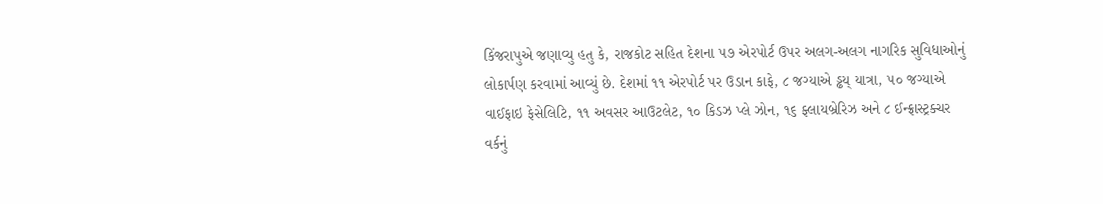કિંજરાપુએ જણાવ્યુ હતુ કે, રાજકોટ સહિત દેશના ૫૭ એરપોર્ટ ઉપર અલગ-અલગ નાગરિક સુવિધાઓનું લોકાર્પણ કરવામાં આવ્યું છે. દેશમાં ૧૧ એરપોર્ટ પર ઉડાન કાફે, ૮ જગ્યાએ ડ્ઢય્ યાત્રા, ૫૦ જગ્યાએ વાઈફાઇ ફેસેલિટિ, ૧૧ અવસર આઉટલેટ, ૧૦ કિડઝ પ્લે ઝોન, ૧૬ ફ્લાયબ્રેરિઝ અને ૮ ઈન્ફ્રાસ્ટ્રક્ચર વર્કનું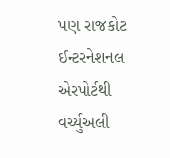પણ રાજકોટ ઈન્ટરનેશનલ એરપોર્ટથી વર્ચ્યુઅલી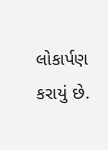લોકાર્પણ કરાયું છે.